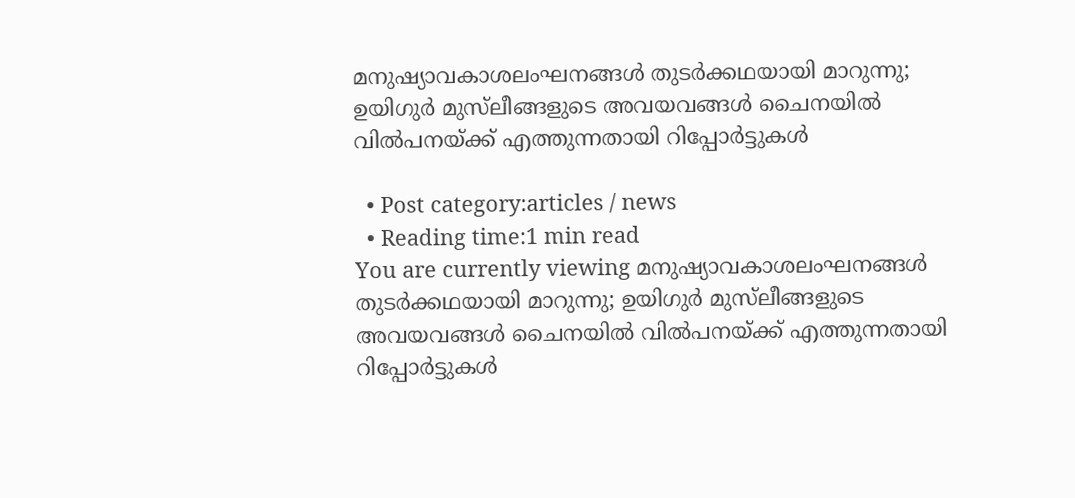മനുഷ്യാവകാശലംഘനങ്ങള്‍ തുടര്‍ക്കഥയായി മാറുന്നു; ഉയിഗുര്‍ മുസ്‌ലീങ്ങളുടെ അവയവങ്ങള്‍ ചൈനയില്‍ വില്‍പനയ്ക്ക് എത്തുന്നതായി റിപ്പോർട്ടുകൾ

  • Post category:articles / news
  • Reading time:1 min read
You are currently viewing മനുഷ്യാവകാശലംഘനങ്ങള്‍ തുടര്‍ക്കഥയായി മാറുന്നു; ഉയിഗുര്‍ മുസ്‌ലീങ്ങളുടെ അവയവങ്ങള്‍ ചൈനയില്‍ വില്‍പനയ്ക്ക് എത്തുന്നതായി റിപ്പോർട്ടുകൾ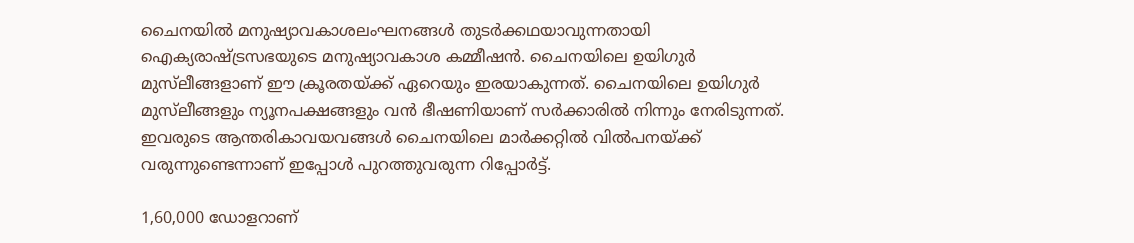ചൈനയില്‍ മനുഷ്യാവകാശലംഘനങ്ങള്‍ തുടര്‍ക്കഥയാവുന്നതായി ഐക്യരാഷ്ട്രസഭയുടെ മനുഷ്യാവകാശ കമ്മീഷന്‍. ചൈനയിലെ ഉയിഗുര്‍ മുസ്‌ലീങ്ങളാണ് ഈ ക്രൂരതയ്ക്ക് ഏറെയും ഇരയാകുന്നത്. ചൈനയിലെ ഉയിഗുര്‍ മുസ്‌ലീങ്ങളും ന്യൂനപക്ഷങ്ങളും വന്‍ ഭീഷണിയാണ് സര്‍ക്കാരില്‍ നിന്നും നേരിടുന്നത്. ഇവരുടെ ആന്തരികാവയവങ്ങള്‍ ചൈനയിലെ മാര്‍ക്കറ്റില്‍ വില്‍പനയ്ക്ക് വരുന്നുണ്ടെന്നാണ് ഇപ്പോള്‍ പുറത്തുവരുന്ന റിപ്പോര്‍ട്ട്.

1,60,000 ഡോളറാണ്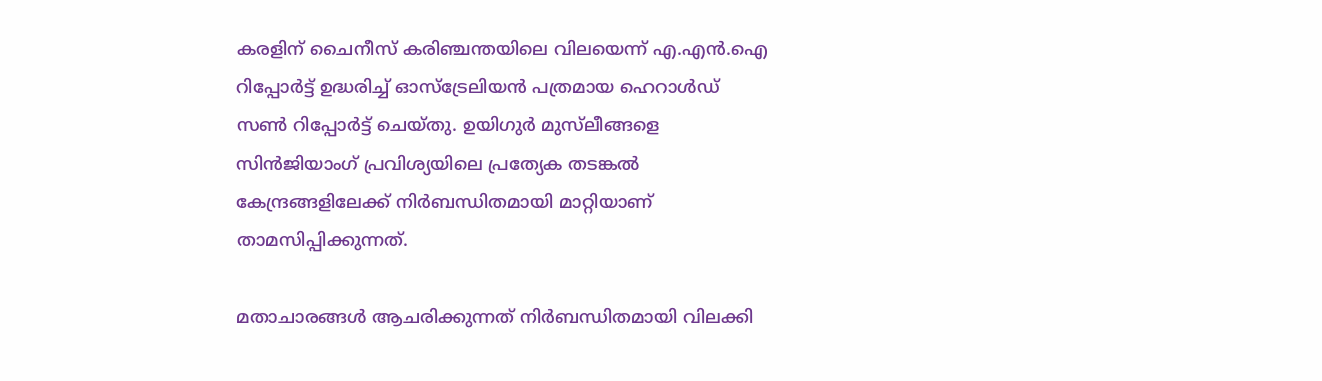കരളിന് ചൈനീസ് കരിഞ്ചന്തയിലെ വിലയെന്ന് എ.എന്‍.ഐ റിപ്പോര്‍ട്ട് ഉദ്ധരിച്ച് ഓസ്‌ട്രേലിയന്‍ പത്രമായ ഹെറാള്‍ഡ് സണ്‍ റിപ്പോര്‍ട്ട് ചെയ്തു. ഉയിഗുര്‍ മുസ്‌ലീങ്ങളെ സിന്‍ജിയാംഗ് പ്രവിശ്യയിലെ പ്രത്യേക തടങ്കല്‍ കേന്ദ്രങ്ങളിലേക്ക് നിര്‍ബന്ധിതമായി മാറ്റിയാണ് താമസിപ്പിക്കുന്നത്.

മതാചാരങ്ങള്‍ ആചരിക്കുന്നത് നിര്‍ബന്ധിതമായി വിലക്കി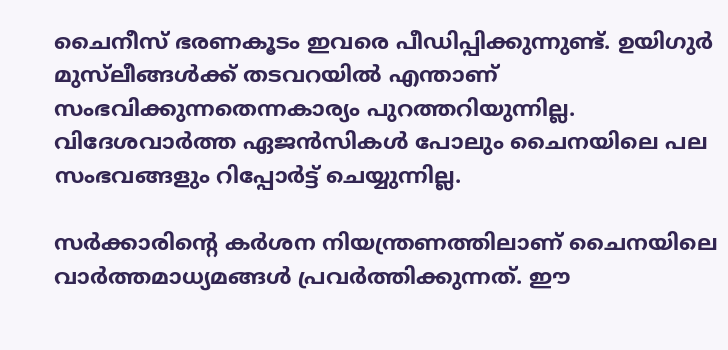ചൈനീസ് ഭരണകൂടം ഇവരെ പീഡിപ്പിക്കുന്നുണ്ട്. ഉയിഗുര്‍ മുസ്‌ലീങ്ങള്‍ക്ക് തടവറയില്‍ എന്താണ് സംഭവിക്കുന്നതെന്നകാര്യം പുറത്തറിയുന്നില്ല. വിദേശവാര്‍ത്ത ഏജന്‍സികള്‍ പോലും ചൈനയിലെ പല സംഭവങ്ങളും റിപ്പോര്‍ട്ട് ചെയ്യുന്നില്ല.

സര്‍ക്കാരിൻ്റെ കര്‍ശന നിയന്ത്രണത്തിലാണ് ചൈനയിലെ വാര്‍ത്തമാധ്യമങ്ങള്‍ പ്രവര്‍ത്തിക്കുന്നത്. ഈ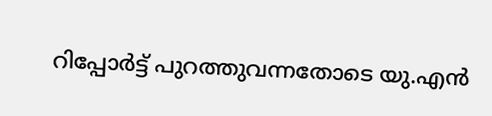റിപ്പോര്‍ട്ട് പുറത്തുവന്നതോടെ യു.എന്‍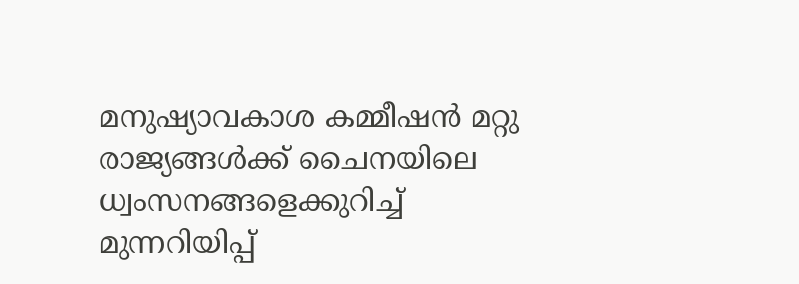മനുഷ്യാവകാശ കമ്മീഷന്‍ മറ്റു രാജ്യങ്ങള്‍ക്ക് ചൈനയിലെ ധ്വംസനങ്ങളെക്കുറിച്ച് മുന്നറിയിപ്പ്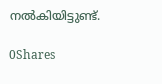നല്‍കിയിട്ടുണ്ട്.

0Shares